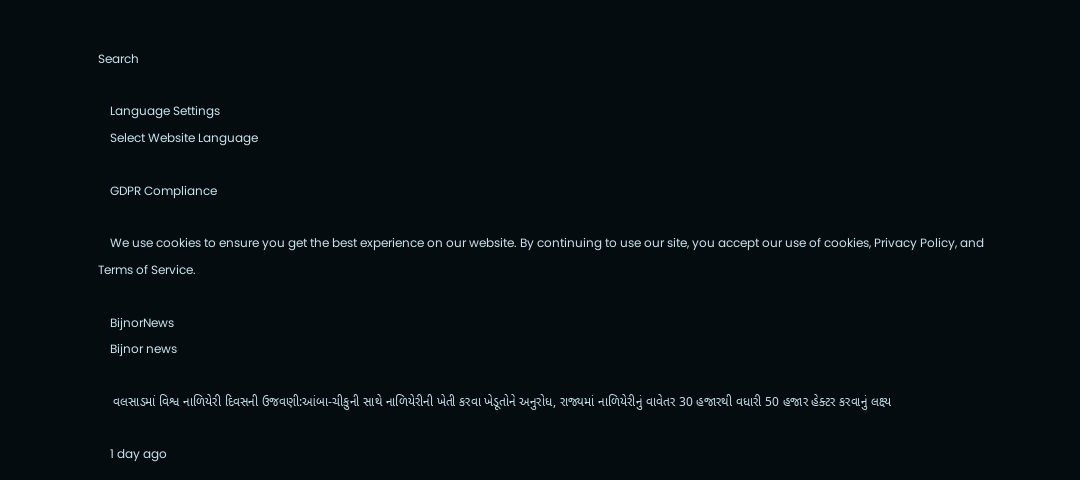Search

    Language Settings
    Select Website Language

    GDPR Compliance

    We use cookies to ensure you get the best experience on our website. By continuing to use our site, you accept our use of cookies, Privacy Policy, and Terms of Service.

    BijnorNews
    Bijnor news

    વલસાડમાં વિશ્વ નાળિયેરી દિવસની ઉજવણી:આંબા-ચીકુની સાથે નાળિયેરીની ખેતી કરવા ખેડૂતોને અનુરોધ, રાજ્યમાં નાળિયેરીનું વાવેતર 30 હજારથી વધારી 50 હજાર હેક્ટર કરવાનું લક્ષ્ય

    1 day ago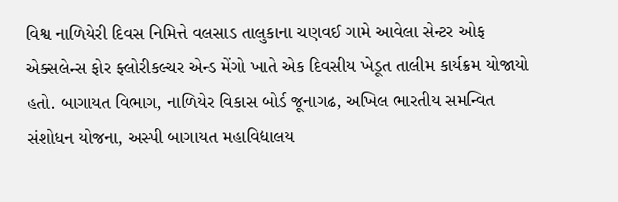વિશ્વ નાળિયેરી દિવસ નિમિત્તે વલસાડ તાલુકાના ચણવઈ ગામે આવેલા સેન્ટર ઓફ એક્સલેન્સ ફોર ફ્લોરીકલ્ચર એન્ડ મેંગો ખાતે એક દિવસીય ખેડૂત તાલીમ કાર્યક્રમ યોજાયો હતો. બાગાયત વિભાગ, નાળિયેર વિકાસ બોર્ડ જૂનાગઢ, અખિલ ભારતીય સમન્વિત સંશોધન યોજના, અસ્પી બાગાયત મહાવિદ્યાલય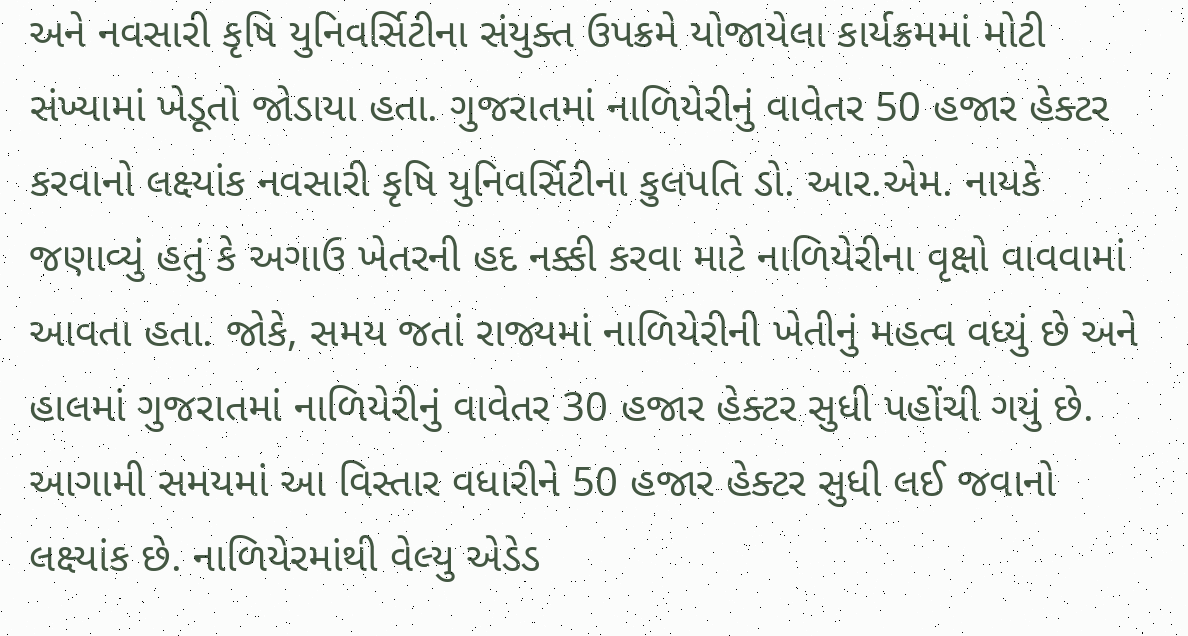અને નવસારી કૃષિ યુનિવર્સિટીના સંયુક્ત ઉપક્રમે યોજાયેલા કાર્યક્રમમાં મોટી સંખ્યામાં ખેડૂતો જોડાયા હતા. ગુજરાતમાં નાળિયેરીનું વાવેતર 50 હજાર હેક્ટર કરવાનો લક્ષ્યાંક નવસારી કૃષિ યુનિવર્સિટીના કુલપતિ ડો. આર.એમ. નાયકે જણાવ્યું હતું કે અગાઉ ખેતરની હદ નક્કી કરવા માટે નાળિયેરીના વૃક્ષો વાવવામાં આવતા હતા. જોકે, સમય જતાં રાજ્યમાં નાળિયેરીની ખેતીનું મહત્વ વધ્યું છે અને હાલમાં ગુજરાતમાં નાળિયેરીનું વાવેતર 30 હજાર હેક્ટર સુધી પહોંચી ગયું છે. આગામી સમયમાં આ વિસ્તાર વધારીને 50 હજાર હેક્ટર સુધી લઈ જવાનો લક્ષ્યાંક છે. નાળિયેરમાંથી વેલ્યુ એડેડ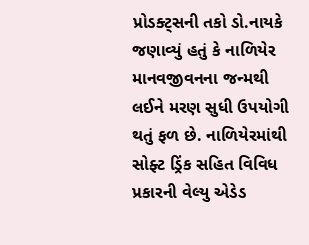પ્રોડક્ટ્સની તકો ડો.નાયકે જણાવ્યું હતું કે નાળિયેર માનવજીવનના જન્મથી લઈને મરણ સુધી ઉપયોગી થતું ફળ છે. નાળિયેરમાંથી સોફ્ટ ડ્રિંક સહિત વિવિધ પ્રકારની વેલ્યુ એડેડ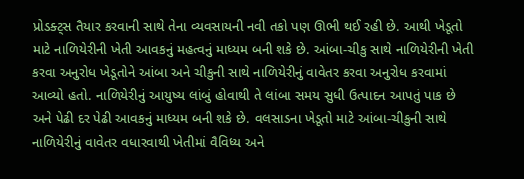પ્રોડક્ટ્સ તૈયાર કરવાની સાથે તેના વ્યવસાયની નવી તકો પણ ઊભી થઈ રહી છે. આથી ખેડૂતો માટે નાળિયેરીની ખેતી આવકનું મહત્વનું માધ્યમ બની શકે છે. આંબા-ચીકુ સાથે નાળિયેરીની ખેતી કરવા અનુરોધ ખેડૂતોને આંબા અને ચીકુની સાથે નાળિયેરીનું વાવેતર કરવા અનુરોધ કરવામાં આવ્યો હતો. નાળિયેરીનું આયુષ્ય લાંબું હોવાથી તે લાંબા સમય સુધી ઉત્પાદન આપતું પાક છે અને પેઢી દર પેઢી આવકનું માધ્યમ બની શકે છે. વલસાડના ખેડૂતો માટે આંબા-ચીકુની સાથે નાળિયેરીનું વાવેતર વધારવાથી ખેતીમાં વૈવિધ્ય અને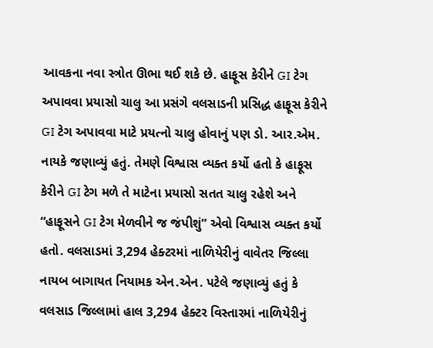આવકના નવા સ્ત્રોત ઊભા થઈ શકે છે. હાફૂસ કેરીને GI ટેગ અપાવવા પ્રયાસો ચાલુ આ પ્રસંગે વલસાડની પ્રસિદ્ધ હાફૂસ કેરીને GI ટેગ અપાવવા માટે પ્રયત્નો ચાલુ હોવાનું પણ ડો. આર.એમ. નાયકે જણાવ્યું હતું. તેમણે વિશ્વાસ વ્યક્ત કર્યો હતો કે હાફૂસ કેરીને GI ટેગ મળે તે માટેના પ્રયાસો સતત ચાલુ રહેશે અને “હાફૂસને GI ટેગ મેળવીને જ જંપીશું” એવો વિશ્વાસ વ્યક્ત કર્યો હતો. વલસાડમાં 3,294 હેક્ટરમાં નાળિયેરીનું વાવેતર જિલ્લા નાયબ બાગાયત નિયામક એન.એન. પટેલે જણાવ્યું હતું કે વલસાડ જિલ્લામાં હાલ 3,294 હેક્ટર વિસ્તારમાં નાળિયેરીનું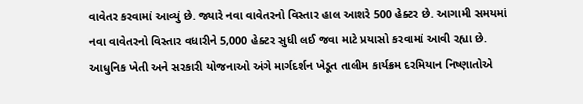વાવેતર કરવામાં આવ્યું છે. જ્યારે નવા વાવેતરનો વિસ્તાર હાલ આશરે 500 હેક્ટર છે. આગામી સમયમાં નવા વાવેતરનો વિસ્તાર વધારીને 5,000 હેક્ટર સુધી લઈ જવા માટે પ્રયાસો કરવામાં આવી રહ્યા છે. આધુનિક ખેતી અને સરકારી યોજનાઓ અંગે માર્ગદર્શન ખેડૂત તાલીમ કાર્યક્રમ દરમિયાન નિષ્ણાતોએ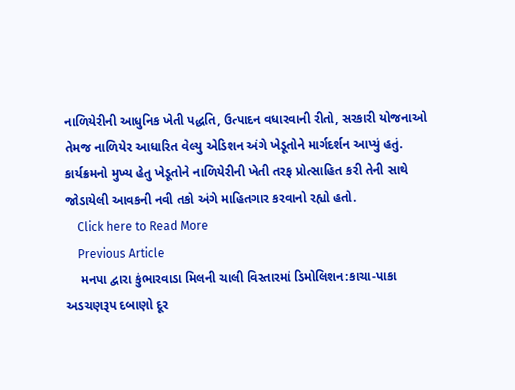નાળિયેરીની આધુનિક ખેતી પદ્ધતિ, ઉત્પાદન વધારવાની રીતો, સરકારી યોજનાઓ તેમજ નાળિયેર આધારિત વેલ્યુ એડિશન અંગે ખેડૂતોને માર્ગદર્શન આપ્યું હતું. કાર્યક્રમનો મુખ્ય હેતુ ખેડૂતોને નાળિયેરીની ખેતી તરફ પ્રોત્સાહિત કરી તેની સાથે જોડાયેલી આવકની નવી તકો અંગે માહિતગાર કરવાનો રહ્યો હતો.
    Click here to Read More
    Previous Article
    મનપા દ્વારા કુંભારવાડા મિલની ચાલી વિસ્તારમાં ડિમોલિશન:કાચા-પાકા અડચણરૂપ દબાણો દૂર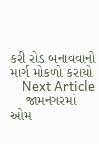કરી રોડ બનાવવાનો માર્ગ મોકળો કરાયો
    Next Article
    જામનગરમાં ઓમ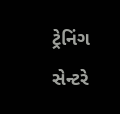ટ્રેનિંગ સેન્ટરે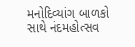મનોદિવ્યાંગ બાળકો સાથે નંદમહોત્સવ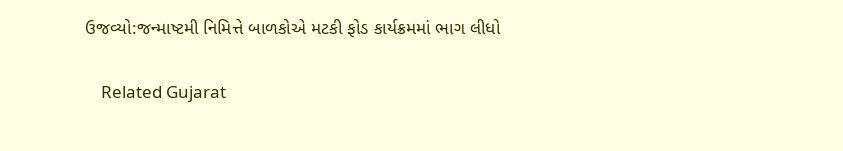ઉજવ્યો:જન્માષ્ટમી નિમિત્તે બાળકોએ મટકી ફોડ કાર્યક્રમમાં ભાગ લીધો

    Related Gujarat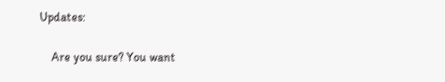Updates:

    Are you sure? You want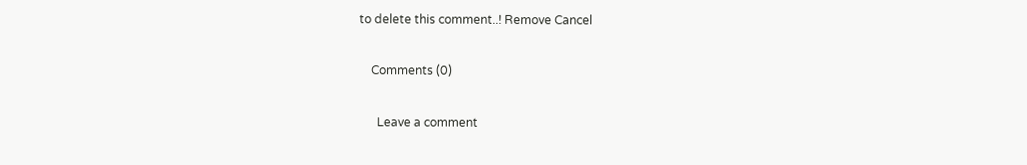to delete this comment..! Remove Cancel

    Comments (0)

      Leave a comment